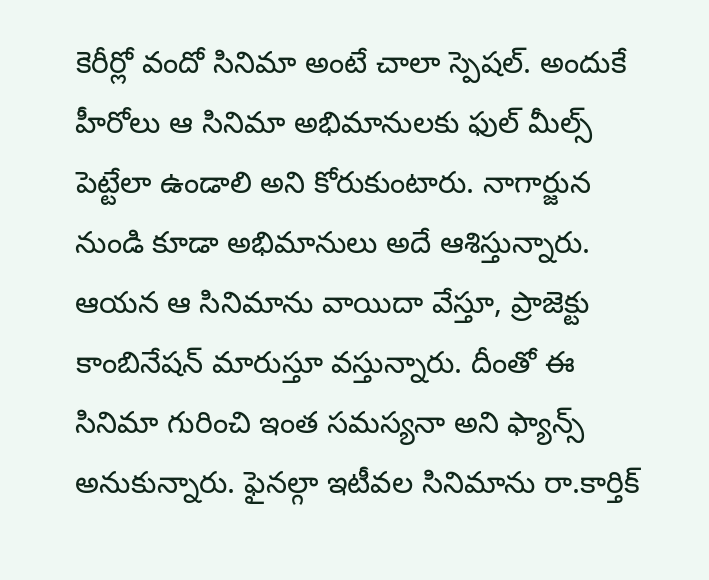కెరీర్లో వందో సినిమా అంటే చాలా స్పెషల్. అందుకే హీరోలు ఆ సినిమా అభిమానులకు ఫుల్ మీల్స్ పెట్టేలా ఉండాలి అని కోరుకుంటారు. నాగార్జున నుండి కూడా అభిమానులు అదే ఆశిస్తున్నారు. ఆయన ఆ సినిమాను వాయిదా వేస్తూ, ప్రాజెక్టు కాంబినేషన్ మారుస్తూ వస్తున్నారు. దీంతో ఈ సినిమా గురించి ఇంత సమస్యనా అని ఫ్యాన్స్ అనుకున్నారు. ఫైనల్గా ఇటీవల సినిమాను రా.కార్తిక్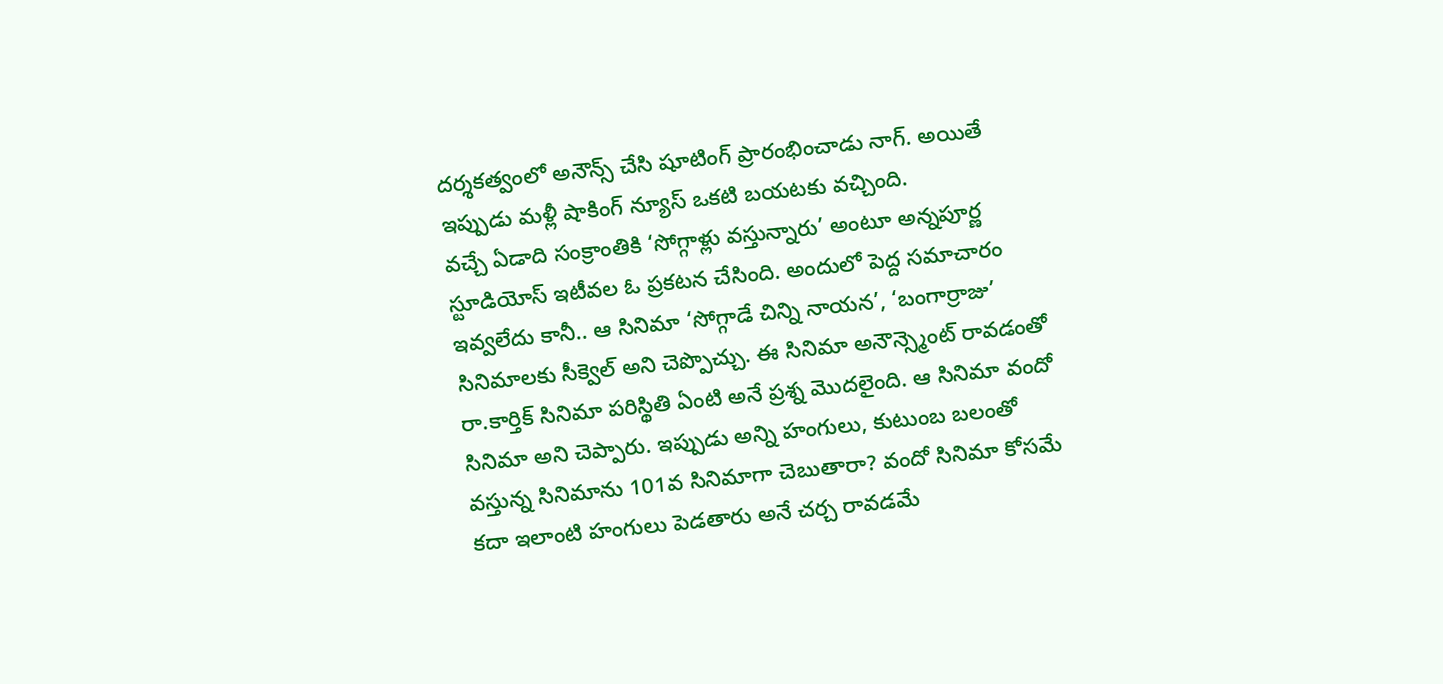దర్శకత్వంలో అనౌన్స్ చేసి షూటింగ్ ప్రారంభించాడు నాగ్. అయితే ఇప్పుడు మళ్లీ షాకింగ్ న్యూస్ ఒకటి బయటకు వచ్చింది.
వచ్చే ఏడాది సంక్రాంతికి ‘సోగ్గాళ్లు వస్తున్నారు’ అంటూ అన్నపూర్ణ స్టూడియోస్ ఇటీవల ఓ ప్రకటన చేసింది. అందులో పెద్ద సమాచారం ఇవ్వలేదు కానీ.. ఆ సినిమా ‘సోగ్గాడే చిన్ని నాయన’, ‘బంగార్రాజు’ సినిమాలకు సీక్వెల్ అని చెప్పొచ్చు. ఈ సినిమా అనౌన్స్మెంట్ రావడంతో రా.కార్తిక్ సినిమా పరిస్థితి ఏంటి అనే ప్రశ్న మొదలైంది. ఆ సినిమా వందో సినిమా అని చెప్పారు. ఇప్పుడు అన్ని హంగులు, కుటుంబ బలంతో వస్తున్న సినిమాను 101వ సినిమాగా చెబుతారా? వందో సినిమా కోసమే కదా ఇలాంటి హంగులు పెడతారు అనే చర్చ రావడమే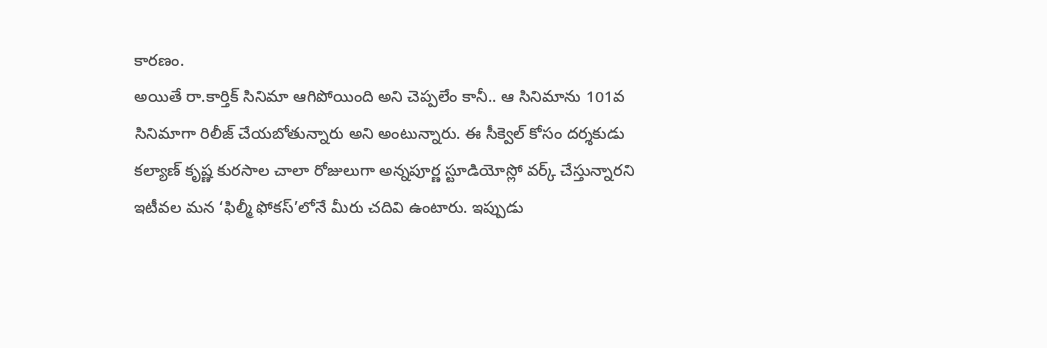కారణం.
అయితే రా.కార్తిక్ సినిమా ఆగిపోయింది అని చెప్పలేం కానీ.. ఆ సినిమాను 101వ సినిమాగా రిలీజ్ చేయబోతున్నారు అని అంటున్నారు. ఈ సీక్వెల్ కోసం దర్శకుడు కల్యాణ్ కృష్ణ కురసాల చాలా రోజులుగా అన్నపూర్ణ స్టూడియోస్లో వర్క్ చేస్తున్నారని ఇటీవల మన ‘ఫిల్మీ ఫోకస్’లోనే మీరు చదివి ఉంటారు. ఇప్పుడు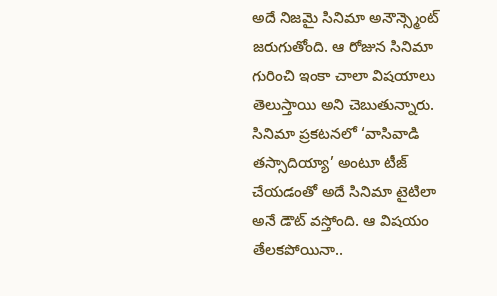అదే నిజమై సినిమా అనౌన్స్మెంట్ జరుగుతోంది. ఆ రోజున సినిమా గురించి ఇంకా చాలా విషయాలు తెలుస్తాయి అని చెబుతున్నారు.
సినిమా ప్రకటనలో ‘వాసివాడి తస్సాదియ్యా’ అంటూ టీజ్ చేయడంతో అదే సినిమా టైటిలా అనే డౌట్ వస్తోంది. ఆ విషయం తేలకపోయినా..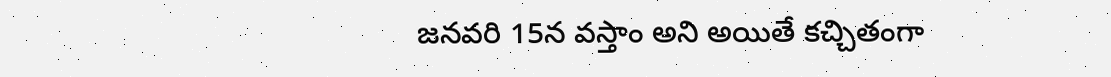జనవరి 15న వస్తాం అని అయితే కచ్చితంగా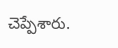చెప్పేశారు.